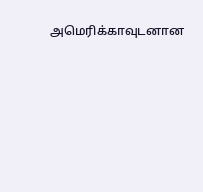அமெரிக்காவுடனான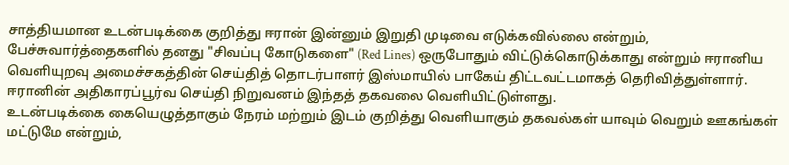சாத்தியமான உடன்படிக்கை குறித்து ஈரான் இன்னும் இறுதி முடிவை எடுக்கவில்லை என்றும், பேச்சுவார்த்தைகளில் தனது "சிவப்பு கோடுகளை" (Red Lines) ஒருபோதும் விட்டுக்கொடுக்காது என்றும் ஈரானிய வெளியுறவு அமைச்சகத்தின் செய்தித் தொடர்பாளர் இஸ்மாயில் பாகேய் திட்டவட்டமாகத் தெரிவித்துள்ளார்.
ஈரானின் அதிகாரப்பூர்வ செய்தி நிறுவனம் இந்தத் தகவலை வௌியிட்டுள்ளது.
உடன்படிக்கை கையெழுத்தாகும் நேரம் மற்றும் இடம் குறித்து வௌியாகும் தகவல்கள் யாவும் வெறும் ஊகங்கள் மட்டுமே என்றும்,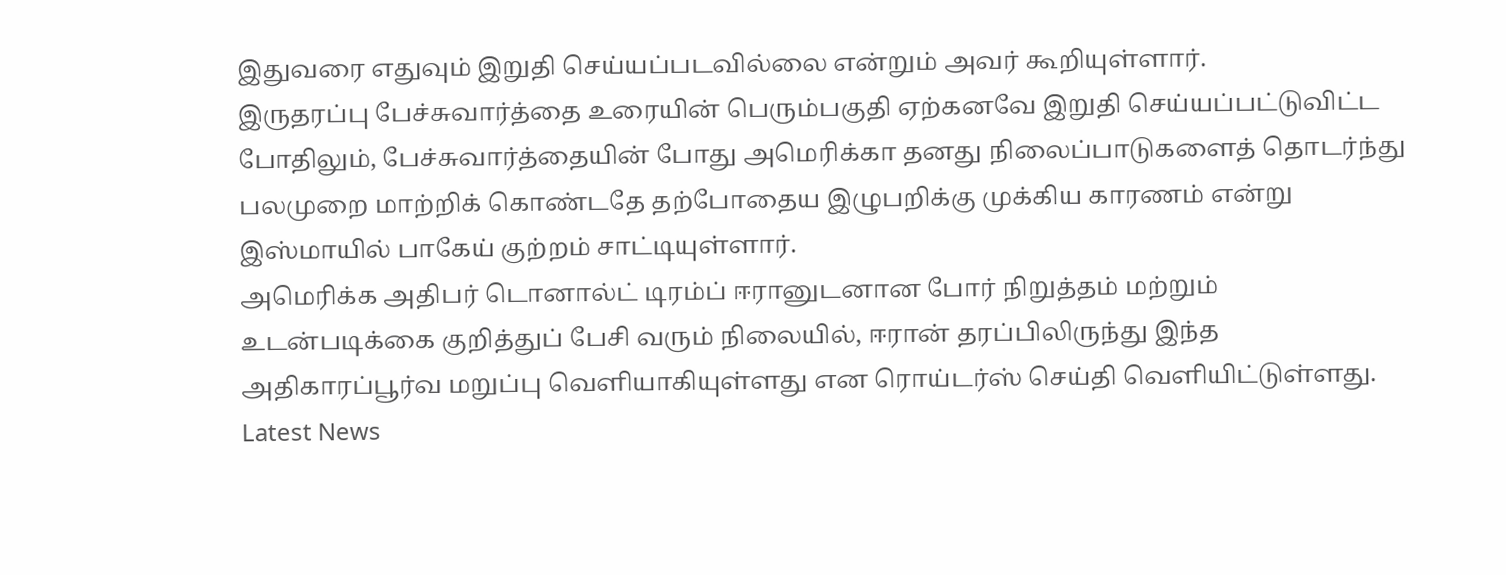இதுவரை எதுவும் இறுதி செய்யப்படவில்லை என்றும் அவர் கூறியுள்ளார்.
இருதரப்பு பேச்சுவார்த்தை உரையின் பெரும்பகுதி ஏற்கனவே இறுதி செய்யப்பட்டுவிட்ட போதிலும், பேச்சுவார்த்தையின் போது அமெரிக்கா தனது நிலைப்பாடுகளைத் தொடர்ந்து பலமுறை மாற்றிக் கொண்டதே தற்போதைய இழுபறிக்கு முக்கிய காரணம் என்று இஸ்மாயில் பாகேய் குற்றம் சாட்டியுள்ளார்.
அமெரிக்க அதிபர் டொனால்ட் டிரம்ப் ஈரானுடனான போர் நிறுத்தம் மற்றும் உடன்படிக்கை குறித்துப் பேசி வரும் நிலையில், ஈரான் தரப்பிலிருந்து இந்த அதிகாரப்பூர்வ மறுப்பு வௌியாகியுள்ளது என ரொய்டர்ஸ் செய்தி வெளியிட்டுள்ளது.
Latest News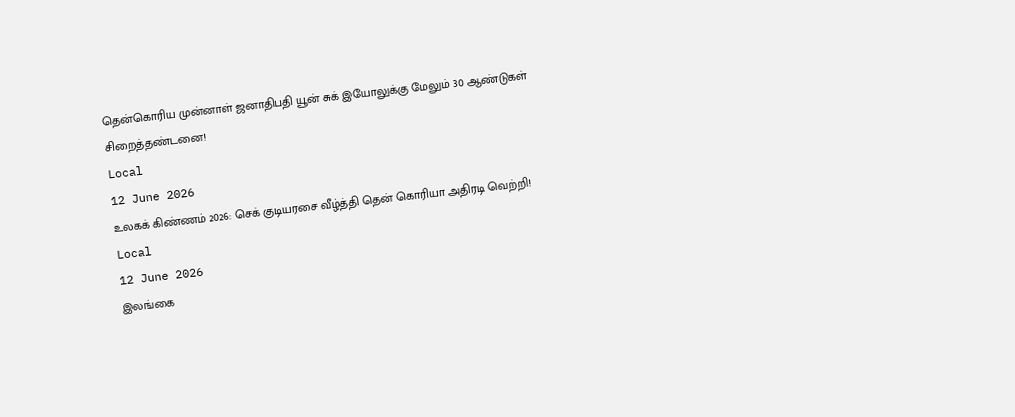தென்கொரிய முன்னாள் ஜனாதிபதி யூன் சுக் இயோலுக்கு மேலும் 30 ஆண்டுகள் சிறைத்தண்டனை!
Local
12 June 2026
உலகக் கிண்ணம் 2026: செக் குடியரசை வீழ்த்தி தென் கொரியா அதிரடி வெற்றி!
Local
12 June 2026
இலங்கை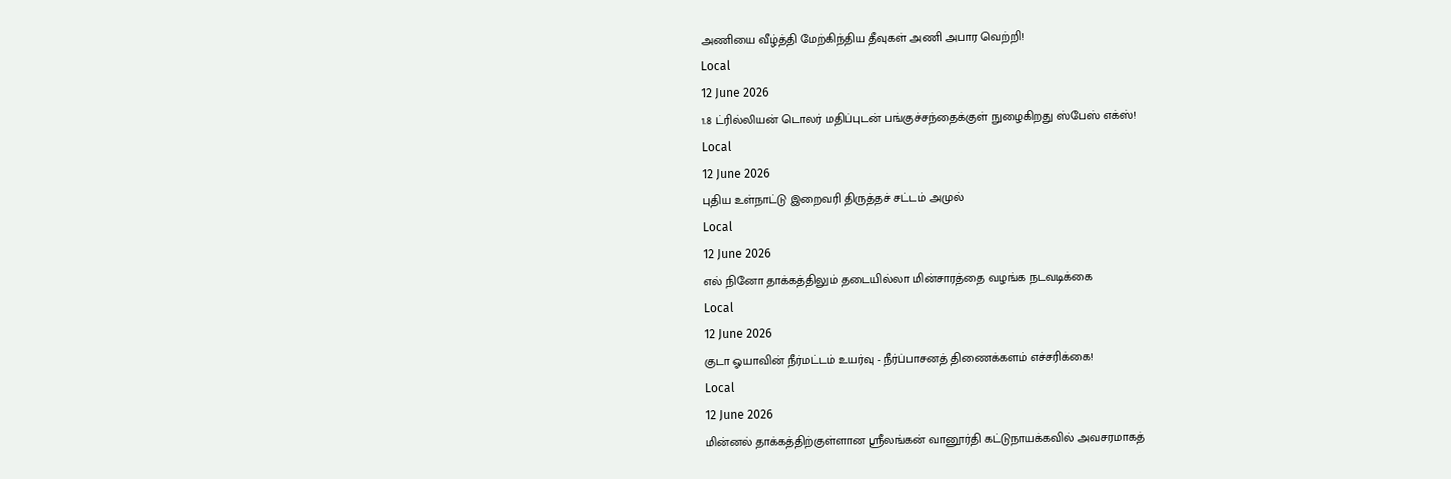அணியை வீழ்த்தி மேற்கிந்திய தீவுகள் அணி அபார வெற்றி!
Local
12 June 2026
1.8 ட்ரில்லியன் டொலர் மதிப்புடன் பங்குச்சந்தைக்குள் நுழைகிறது ஸ்பேஸ் எக்ஸ்!
Local
12 June 2026
புதிய உள்நாட்டு இறைவரி திருத்தச் சட்டம் அமுல்
Local
12 June 2026
எல் நினோ தாக்கத்திலும் தடையில்லா மின்சாரத்தை வழங்க நடவடிக்கை
Local
12 June 2026
குடா ஓயாவின் நீர்மட்டம் உயர்வு - நீர்ப்பாசனத் திணைக்களம் எச்சரிக்கை!
Local
12 June 2026
மின்னல் தாக்கத்திற்குள்ளான ஶ்ரீலங்கன் வானூர்தி கட்டுநாயக்கவில் அவசரமாகத்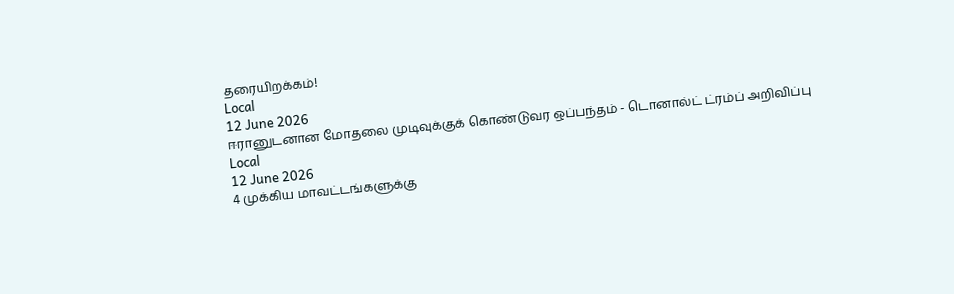தரையிறக்கம்!
Local
12 June 2026
ஈரானுடனான மோதலை முடிவுக்குக் கொண்டுவர ஒப்பந்தம் - டொனால்ட் ட்ரம்ப் அறிவிப்பு
Local
12 June 2026
4 முக்கிய மாவட்டங்களுக்கு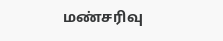மண்சரிவு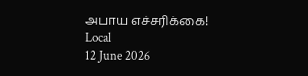அபாய எச்சரிக்கை!
Local
12 June 2026